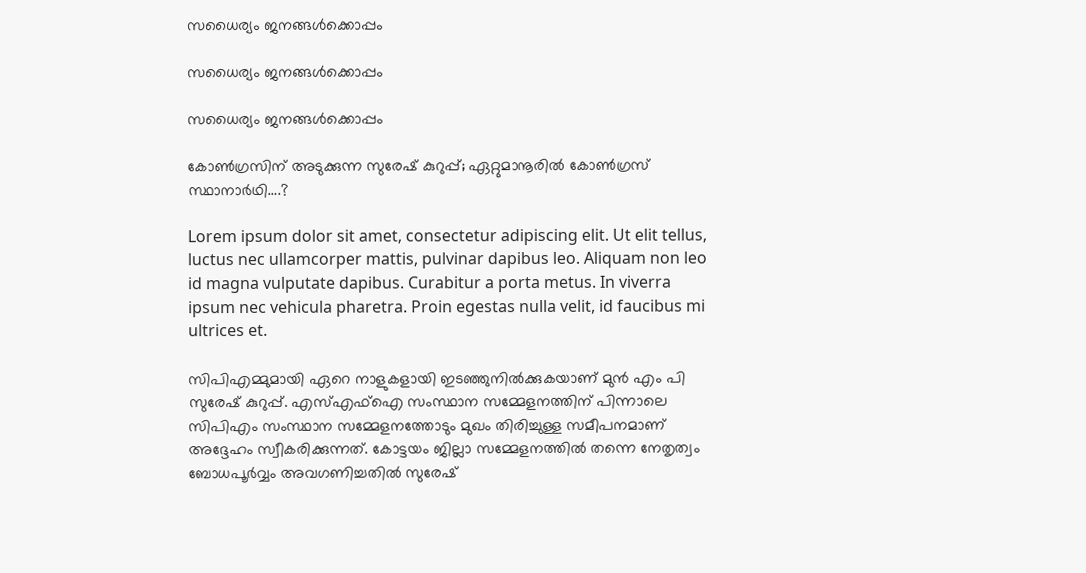സധൈര്യം ജനങ്ങൾക്കൊപ്പം

സധൈര്യം ജനങ്ങൾക്കൊപ്പം

സധൈര്യം ജനങ്ങൾക്കൊപ്പം

കോൺഗ്രസിന് അടുക്കുന്ന സുരേഷ് കുറുപ്പ്; ഏറ്റുമാനൂരിൽ കോൺഗ്രസ് സ്ഥാനാർഥി….?

Lorem ipsum dolor sit amet, consectetur adipiscing elit. Ut elit tellus, luctus nec ullamcorper mattis, pulvinar dapibus leo. Aliquam non leo id magna vulputate dapibus. Curabitur a porta metus. In viverra ipsum nec vehicula pharetra. Proin egestas nulla velit, id faucibus mi ultrices et.

സിപിഎമ്മുമായി ഏറെ നാളുകളായി ഇടഞ്ഞുനിൽക്കുകയാണ് മുൻ എം പി സുരേഷ് കുറുപ്പ്. എസ്എഫ്ഐ സംസ്ഥാന സമ്മേളനത്തിന് പിന്നാലെ സിപിഎം സംസ്ഥാന സമ്മേളനത്തോടും മുഖം തിരിച്ചുള്ള സമീപനമാണ് അദ്ദേഹം സ്വീകരിക്കുന്നത്. കോട്ടയം ജില്ലാ സമ്മേളനത്തിൽ തന്നെ നേതൃത്വം ബോധപൂർവ്വം അവഗണിച്ചതിൽ സുരേഷ്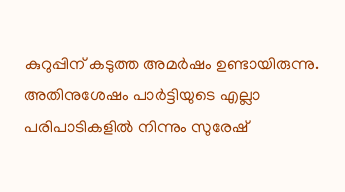കുറുപ്പിന് കടുത്ത അമർഷം ഉണ്ടായിരുന്നു. അതിനുശേഷം പാർട്ടിയുടെ എല്ലാ പരിപാടികളിൽ നിന്നും സുരേഷ്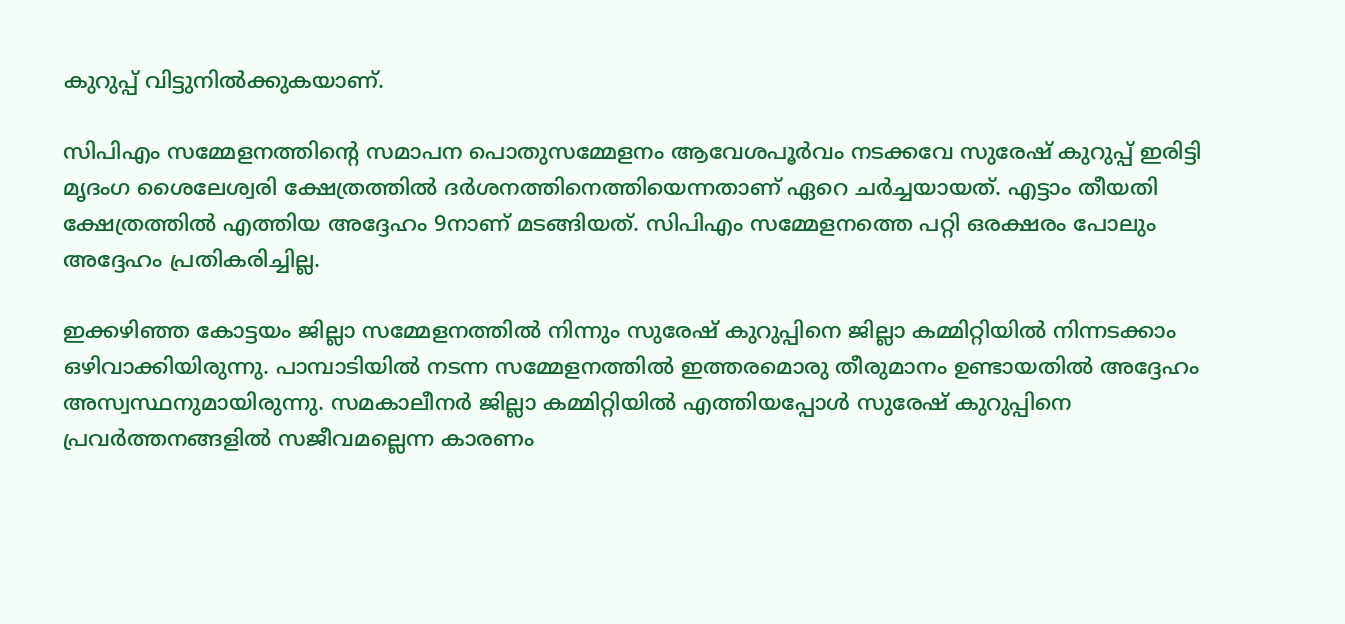കുറുപ്പ് വിട്ടുനിൽക്കുകയാണ്.

സിപിഎം സമ്മേളനത്തിന്റെ സമാപന പൊതുസമ്മേളനം ആവേശപൂർവം നടക്കവേ സുരേഷ് കുറുപ്പ് ഇരിട്ടി മൃദംഗ ശൈലേശ്വരി ക്ഷേത്രത്തിൽ ദർശനത്തിനെത്തിയെന്നതാണ് ഏറെ ചർച്ചയായത്. എട്ടാം തീയതി ക്ഷേത്രത്തിൽ എത്തിയ അദ്ദേഹം 9നാണ് മടങ്ങിയത്. സിപിഎം സമ്മേളനത്തെ പറ്റി ഒരക്ഷരം പോലും അദ്ദേഹം പ്രതികരിച്ചില്ല.

ഇക്കഴിഞ്ഞ കോട്ടയം ജില്ലാ സമ്മേളനത്തിൽ നിന്നും സുരേഷ് കുറുപ്പിനെ ജില്ലാ കമ്മിറ്റിയിൽ നിന്നടക്കാം ഒഴിവാക്കിയിരുന്നു. പാമ്പാടിയിൽ നടന്ന സമ്മേളനത്തിൽ ഇത്തരമൊരു തീരുമാനം ഉണ്ടായതിൽ അദ്ദേഹം അസ്വസ്ഥനുമായിരുന്നു. സമകാലീനർ ജില്ലാ കമ്മിറ്റിയിൽ എത്തിയപ്പോൾ സുരേഷ് കുറുപ്പിനെ പ്രവർത്തനങ്ങളിൽ സജീവമല്ലെന്ന കാരണം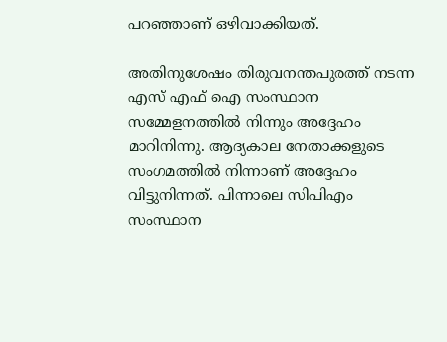പറഞ്ഞാണ് ഒഴിവാക്കിയത്.

അതിനുശേഷം തിരുവനന്തപുരത്ത് നടന്ന എസ് എഫ് ഐ സംസ്ഥാന സമ്മേളനത്തിൽ നിന്നും അദ്ദേഹം മാറിനിന്നു. ആദ്യകാല നേതാക്കളുടെ സംഗമത്തിൽ നിന്നാണ് അദ്ദേഹം വിട്ടുനിന്നത്. പിന്നാലെ സിപിഎം സംസ്ഥാന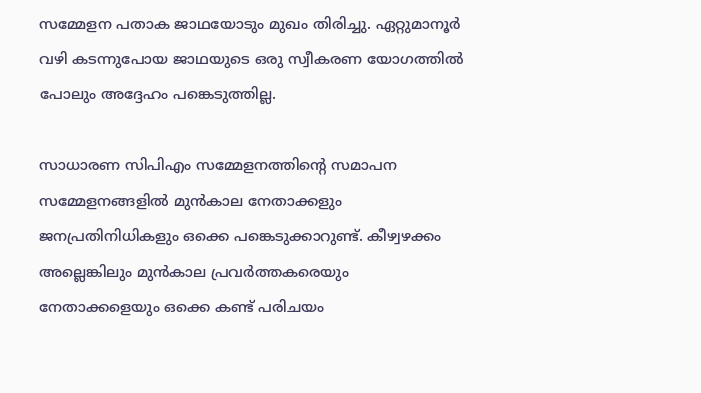സമ്മേളന പതാക ജാഥയോടും മുഖം തിരിച്ചു. ഏറ്റുമാനൂർ വഴി കടന്നുപോയ ജാഥയുടെ ഒരു സ്വീകരണ യോഗത്തിൽ പോലും അദ്ദേഹം പങ്കെടുത്തില്ല.

സാധാരണ സിപിഎം സമ്മേളനത്തിന്റെ സമാപന സമ്മേളനങ്ങളിൽ മുൻകാല നേതാക്കളും ജനപ്രതിനിധികളും ഒക്കെ പങ്കെടുക്കാറുണ്ട്. കീഴ്വഴക്കം അല്ലെങ്കിലും മുൻകാല പ്രവർത്തകരെയും നേതാക്കളെയും ഒക്കെ കണ്ട് പരിചയം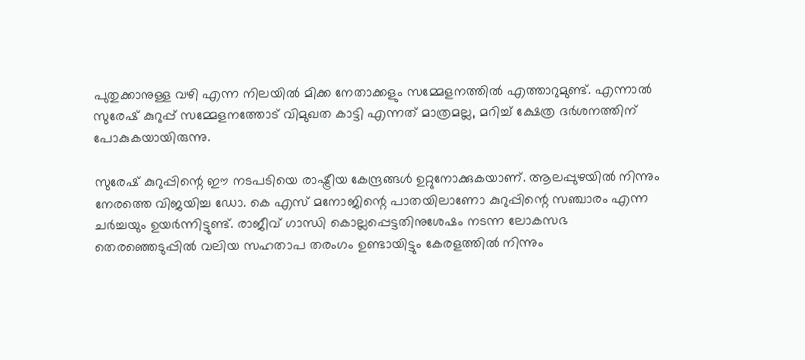പുതുക്കാനുള്ള വഴി എന്ന നിലയിൽ മിക്ക നേതാക്കളും സമ്മേളനത്തിൽ എത്താറുമുണ്ട്. എന്നാൽ സുരേഷ് കുറുപ്പ് സമ്മേളനത്തോട് വിമുഖത കാട്ടി എന്നത് മാത്രമല്ല, മറിച്ച് ക്ഷേത്ര ദർശനത്തിന് പോകുകയായിരുന്നു.

സുരേഷ് കുറുപ്പിന്റെ ഈ നടപടിയെ രാഷ്ട്രീയ കേന്ദ്രങ്ങൾ ഉറ്റുനോക്കുകയാണ്. ആലപ്പുഴയിൽ നിന്നും നേരത്തെ വിജയിച്ച ഡോ. കെ എസ് മനോജിന്റെ പാതയിലാണോ കുറുപ്പിന്റെ സഞ്ചാരം എന്ന ചർച്ചയും ഉയർന്നിട്ടുണ്ട്. രാജീവ്‌ ഗാന്ധി കൊല്ലപ്പെട്ടതിനുശേഷം നടന്ന ലോകസഭ തെരഞ്ഞെടുപ്പിൽ വലിയ സഹതാപ തരംഗം ഉണ്ടായിട്ടും കേരളത്തിൽ നിന്നും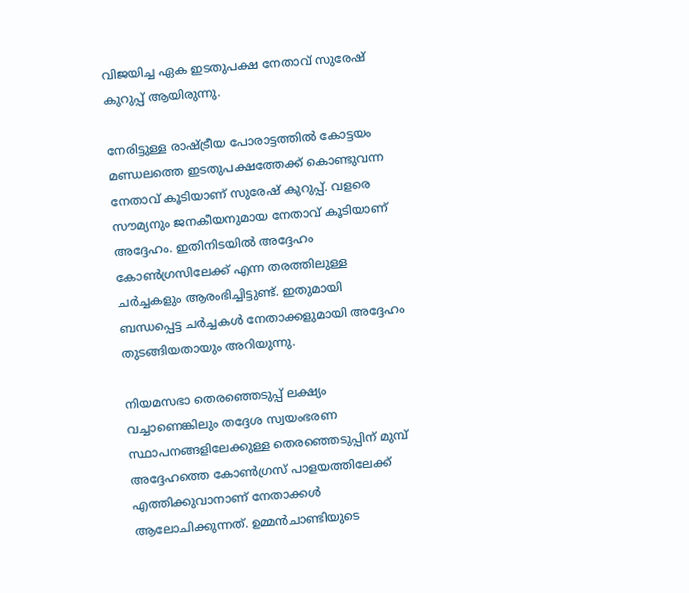വിജയിച്ച ഏക ഇടതുപക്ഷ നേതാവ് സുരേഷ് കുറുപ്പ് ആയിരുന്നു.

നേരിട്ടുള്ള രാഷ്ട്രീയ പോരാട്ടത്തിൽ കോട്ടയം മണ്ഡലത്തെ ഇടതുപക്ഷത്തേക്ക് കൊണ്ടുവന്ന നേതാവ് കൂടിയാണ് സുരേഷ് കുറുപ്പ്. വളരെ സൗമ്യനും ജനകീയനുമായ നേതാവ് കൂടിയാണ് അദ്ദേഹം. ഇതിനിടയിൽ അദ്ദേഹം കോൺഗ്രസിലേക്ക് എന്ന തരത്തിലുള്ള ചർച്ചകളും ആരംഭിച്ചിട്ടുണ്ട്. ഇതുമായി ബന്ധപ്പെട്ട ചർച്ചകൾ നേതാക്കളുമായി അദ്ദേഹം തുടങ്ങിയതായും അറിയുന്നു.

നിയമസഭാ തെരഞ്ഞെടുപ്പ് ലക്ഷ്യം വച്ചാണെങ്കിലും തദ്ദേശ സ്വയംഭരണ സ്ഥാപനങ്ങളിലേക്കുള്ള തെരഞ്ഞെടുപ്പിന് മുമ്പ് അദ്ദേഹത്തെ കോൺഗ്രസ് പാളയത്തിലേക്ക് എത്തിക്കുവാനാണ് നേതാക്കൾ ആലോചിക്കുന്നത്. ഉമ്മൻചാണ്ടിയുടെ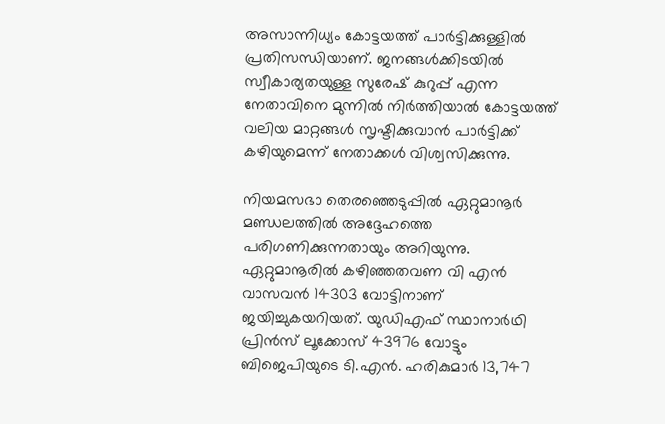അസാന്നിധ്യം കോട്ടയത്ത് പാർട്ടിക്കുള്ളിൽ പ്രതിസന്ധിയാണ്. ജനങ്ങൾക്കിടയിൽ സ്വീകാര്യതയുള്ള സുരേഷ് കുറുപ്പ് എന്ന നേതാവിനെ മുന്നിൽ നിർത്തിയാൽ കോട്ടയത്ത് വലിയ മാറ്റങ്ങൾ സൃഷ്ടിക്കുവാൻ പാർട്ടിക്ക് കഴിയുമെന്ന് നേതാക്കൾ വിശ്വസിക്കുന്നു.

നിയമസഭാ തെരഞ്ഞെടുപ്പിൽ ഏറ്റുമാനൂർ മണ്ഡലത്തിൽ അദ്ദേഹത്തെ പരിഗണിക്കുന്നതായും അറിയുന്നു. ഏറ്റുമാനൂരിൽ കഴിഞ്ഞതവണ വി എൻ വാസവൻ 14303 വോട്ടിനാണ് ജയിച്ചുകയറിയത്. യുഡിഎഫ് സ്ഥാനാര്‍ഥി പ്രിന്‍സ് ലൂക്കോസ് 43976 വോട്ടും ബിജെപിയുടെ ടി.എന്‍. ഹരികുമാര്‍ 13,747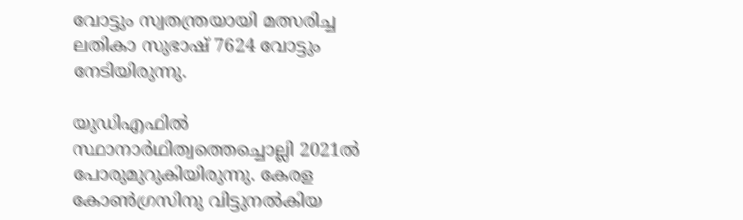വോട്ടും സ്വതന്ത്രയായി മത്സരിച്ച ലതികാ സുഭാഷ് 7624 വോട്ടും നേടിയിരുന്നു.

യുഡിഎഫിൽ സ്ഥാനാർഥിത്വത്തെച്ചൊല്ലി 2021ൽ പോരുമുറുകിയിരുന്നു. കേരള കോൺഗ്രസിനു വിട്ടുനൽകിയ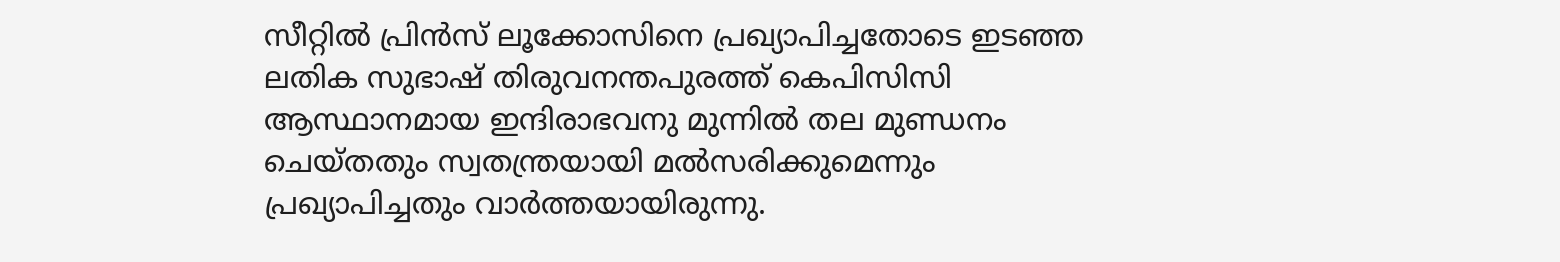സീറ്റിൽ പ്രിൻസ് ലൂക്കോസിനെ പ്രഖ്യാപിച്ചതോടെ ഇടഞ്ഞ ലതിക സുഭാഷ് തിരുവനന്തപുരത്ത് കെപിസിസി ആസ്ഥാനമായ ഇന്ദിരാഭവനു മുന്നിൽ തല മുണ്ഡനം ചെയ്തതും സ്വതന്ത്രയായി മൽസരിക്കുമെന്നും പ്രഖ്യാപിച്ചതും വാർത്തയായിരുന്നു.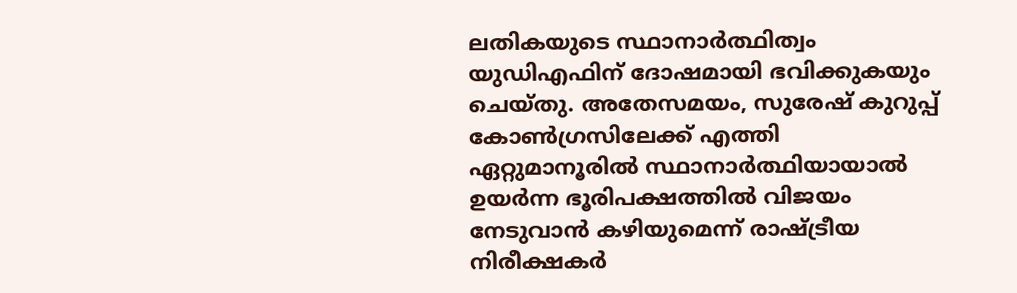ലതികയുടെ സ്ഥാനാർത്ഥിത്വം യുഡിഎഫിന് ദോഷമായി ഭവിക്കുകയും ചെയ്തു. അതേസമയം, സുരേഷ് കുറുപ്പ് കോൺഗ്രസിലേക്ക് എത്തി ഏറ്റുമാനൂരിൽ സ്ഥാനാർത്ഥിയായാൽ ഉയർന്ന ഭൂരിപക്ഷത്തിൽ വിജയം നേടുവാൻ കഴിയുമെന്ന് രാഷ്ട്രീയ നിരീക്ഷകർ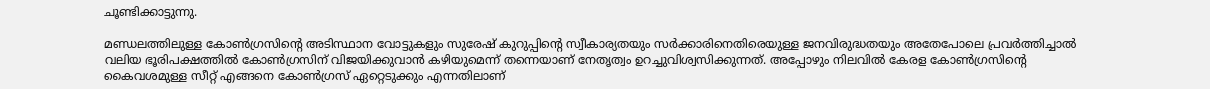ചൂണ്ടിക്കാട്ടുന്നു.

മണ്ഡലത്തിലുള്ള കോൺഗ്രസിന്റെ അടിസ്ഥാന വോട്ടുകളും സുരേഷ് കുറുപ്പിന്റെ സ്വീകാര്യതയും സർക്കാരിനെതിരെയുള്ള ജനവിരുദ്ധതയും അതേപോലെ പ്രവർത്തിച്ചാൽ വലിയ ഭൂരിപക്ഷത്തിൽ കോൺഗ്രസിന് വിജയിക്കുവാൻ കഴിയുമെന്ന് തന്നെയാണ് നേതൃത്വം ഉറച്ചുവിശ്വസിക്കുന്നത്. അപ്പോഴും നിലവിൽ കേരള കോൺഗ്രസിന്റെ കൈവശമുള്ള സീറ്റ് എങ്ങനെ കോൺഗ്രസ് ഏറ്റെടുക്കും എന്നതിലാണ്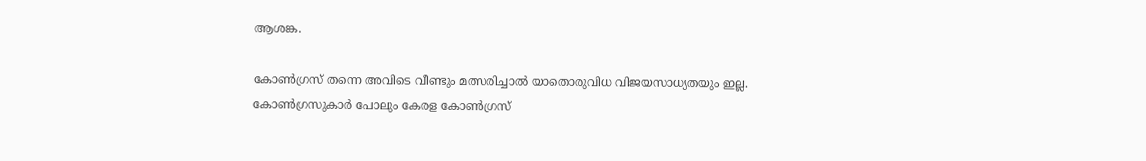ആശങ്ക.

കോൺഗ്രസ് തന്നെ അവിടെ വീണ്ടും മത്സരിച്ചാൽ യാതൊരുവിധ വിജയസാധ്യതയും ഇല്ല. കോൺഗ്രസുകാർ പോലും കേരള കോൺഗ്രസ്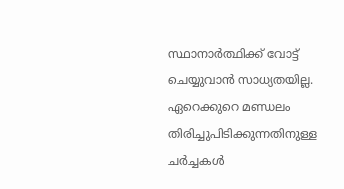സ്ഥാനാർത്ഥിക്ക് വോട്ട് ചെയ്യുവാൻ സാധ്യതയില്ല. ഏറെക്കുറെ മണ്ഡലം തിരിച്ചുപിടിക്കുന്നതിനുള്ള ചർച്ചകൾ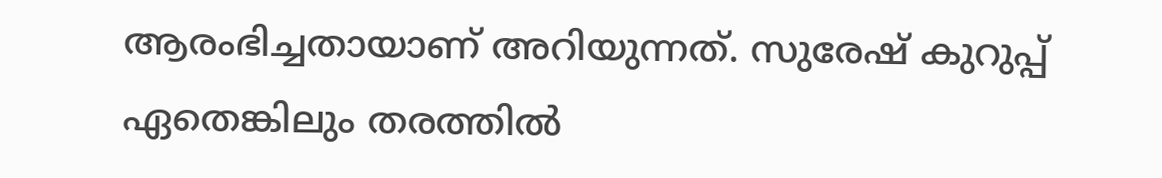ആരംഭിച്ചതായാണ് അറിയുന്നത്. സുരേഷ് കുറുപ്പ് ഏതെങ്കിലും തരത്തിൽ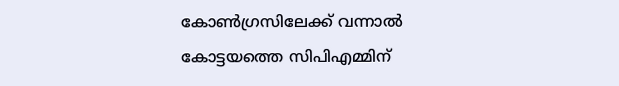കോൺഗ്രസിലേക്ക് വന്നാൽ കോട്ടയത്തെ സിപിഎമ്മിന്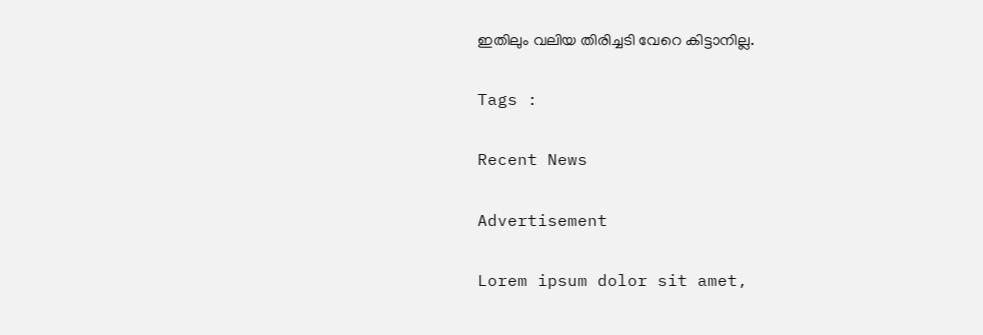ഇതിലും വലിയ തിരിച്ചടി വേറെ കിട്ടാനില്ല.

Tags :

Recent News

Advertisement

Lorem ipsum dolor sit amet,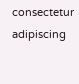consectetur adipiscing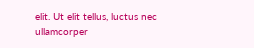elit. Ut elit tellus, luctus nec ullamcorper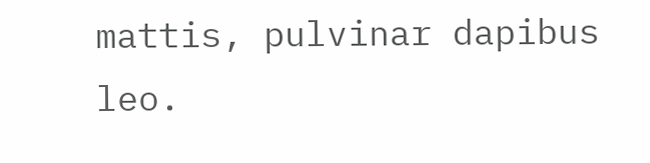mattis, pulvinar dapibus leo.